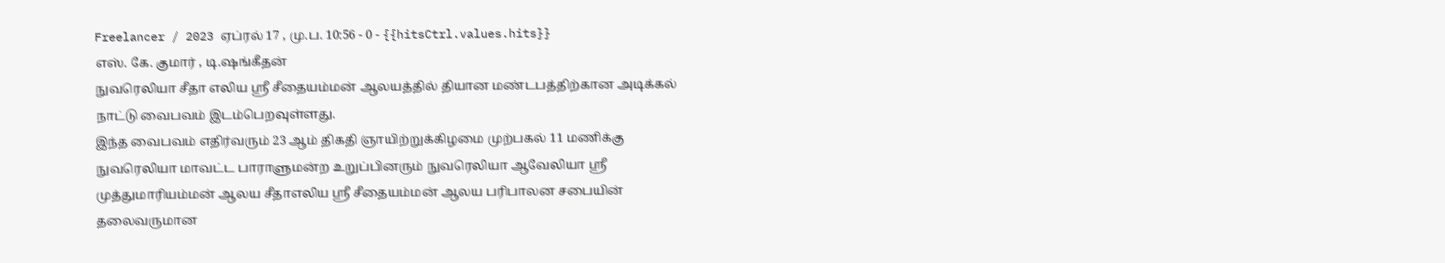Freelancer / 2023 ஏப்ரல் 17 , மு.ப. 10:56 - 0 - {{hitsCtrl.values.hits}}
எஸ். கே. குமார் , டி.ஷங்கீதன்
நுவரெலியா சீதா எலிய ஸ்ரீ சீதையம்மன் ஆலயத்தில் தியான மண்டபத்திற்கான அடிக்கல் நாட்டு வைபவம் இடம்பெறவுள்ளது.
இந்த வைபவம் எதிர்வரும் 23 ஆம் திகதி ஞாயிற்றுக்கிழமை முற்பகல் 11 மணிக்கு நுவரெலியா மாவட்ட பாராளுமன்ற உறுப்பினரும் நுவரெலியா ஆவேலியா ஸ்ரீ முத்துமாரியம்மன் ஆலய சீதாஎலிய ஸ்ரீ சீதையம்மன் ஆலய பரிபாலன சபையின் தலைவருமான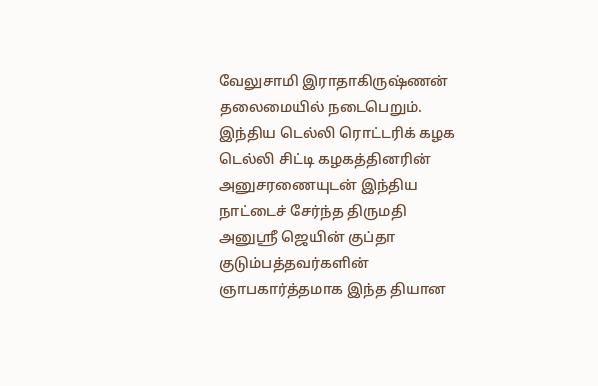வேலுசாமி இராதாகிருஷ்ணன் தலைமையில் நடைபெறும்.
இந்திய டெல்லி ரொட்டரிக் கழக டெல்லி சிட்டி கழகத்தினரின் அனுசரணையுடன் இந்திய நாட்டைச் சேர்ந்த திருமதி அனுஸ்ரீ ஜெயின் குப்தா குடும்பத்தவர்களின் ஞாபகார்த்தமாக இந்த தியான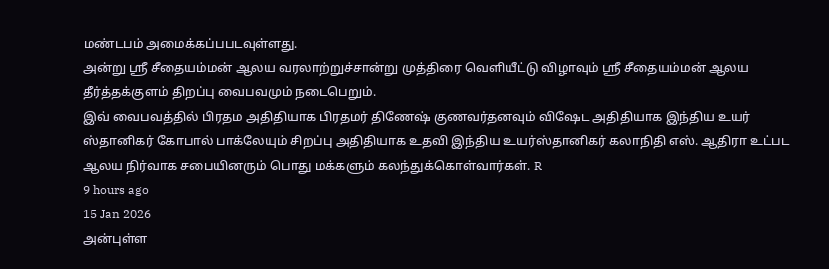மண்டபம் அமைக்கப்பபடவுள்ளது.
அன்று ஸ்ரீ சீதையம்மன் ஆலய வரலாற்றுச்சான்று முத்திரை வெளியீட்டு விழாவும் ஸ்ரீ சீதையம்மன் ஆலய தீர்த்தக்குளம் திறப்பு வைபவமும் நடைபெறும்.
இவ் வைபவத்தில் பிரதம அதிதியாக பிரதமர் திணேஷ் குணவர்தனவும் விஷேட அதிதியாக இந்திய உயர் ஸ்தானிகர் கோபால் பாக்லேயும் சிறப்பு அதிதியாக உதவி இந்திய உயர்ஸ்தானிகர் கலாநிதி எஸ். ஆதிரா உட்பட ஆலய நிர்வாக சபையினரும் பொது மக்களும் கலந்துக்கொள்வார்கள். R
9 hours ago
15 Jan 2026
அன்புள்ள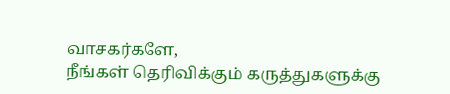வாசகர்களே,
நீங்கள் தெரிவிக்கும் கருத்துகளுக்கு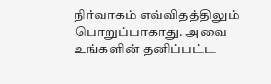நிர்வாகம் எவ்விதத்திலும் பொறுப்பாகாது. அவை உங்களின் தனிப்பட்ட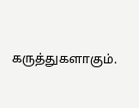கருத்துகளாகும்.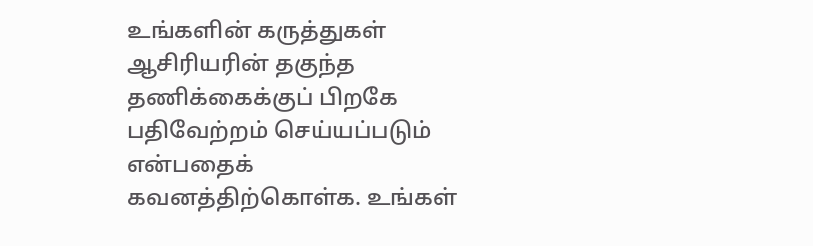உங்களின் கருத்துகள் ஆசிரியரின் தகுந்த தணிக்கைக்குப் பிறகே பதிவேற்றம் செய்யப்படும் என்பதைக் கவனத்திற்கொள்க. உங்கள்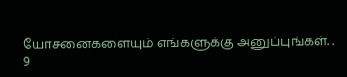யோசனைகளையும் எங்களுக்கு அனுப்புங்கள். .
9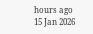hours ago
15 Jan 2026